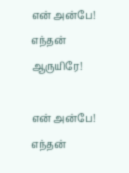என் அன்பே! எந்தன் ஆருயிரே!

என் அன்பே! எந்தன்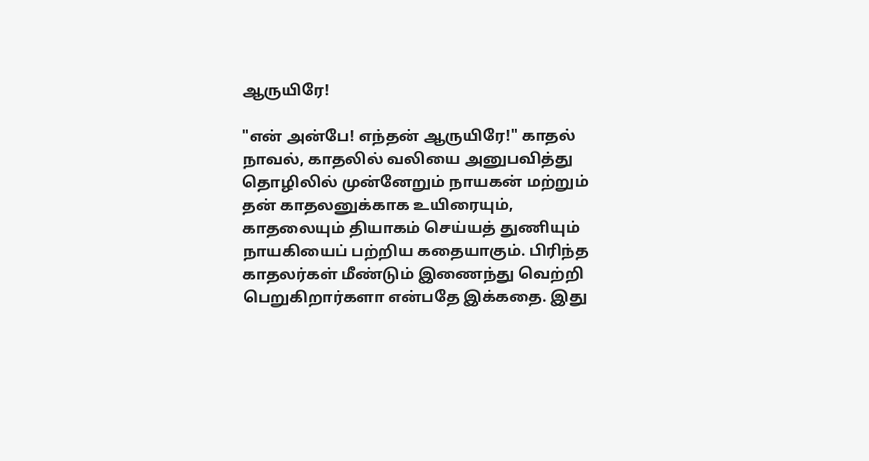ஆருயிரே!

"என் அன்பே! எந்தன் ஆருயிரே!" காதல் நாவல், காதலில் வலியை அனுபவித்து தொழிலில் முன்னேறும் நாயகன் மற்றும் தன் காதலனுக்காக உயிரையும், காதலையும் தியாகம் செய்யத் துணியும் நாயகியைப் பற்றிய கதையாகும். பிரிந்த காதலர்கள் மீண்டும் இணைந்து வெற்றி பெறுகிறார்களா என்பதே இக்கதை. இது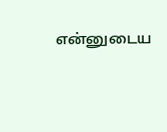என்னுடைய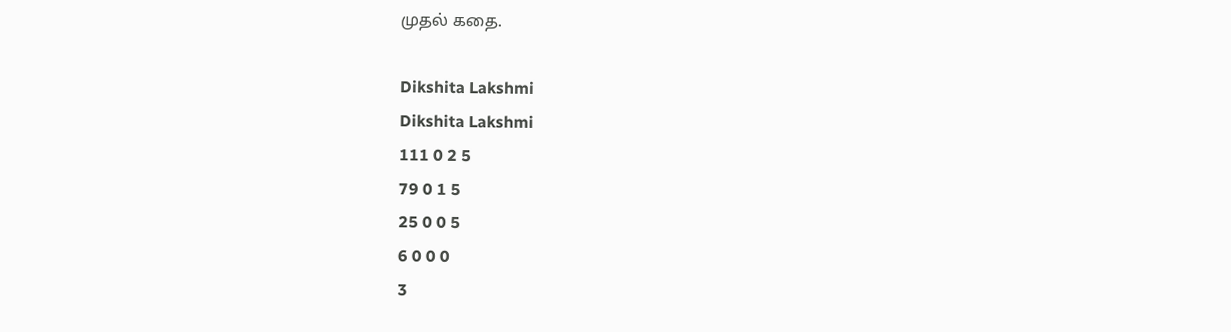முதல் கதை.

Dikshita Lakshmi
Dikshita Lakshmi
111 0 2 5
79 0 1 5
25 0 0 5
6 0 0 0
3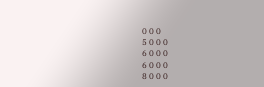0 0 0
5 0 0 0
6 0 0 0
6 0 0 0
8 0 0 0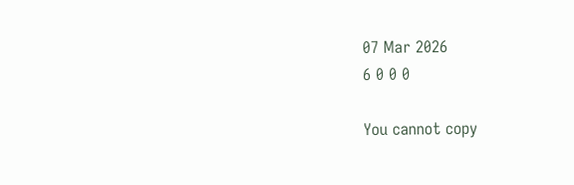07 Mar 2026
6 0 0 0

You cannot copy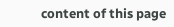content of this page